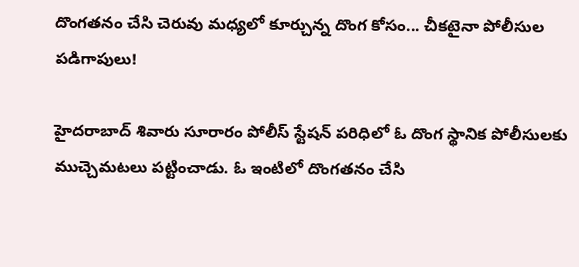దొంగతనం చేసి చెరువు మధ్యలో కూర్చున్న దొంగ కోసం... చీకటైనా పోలీసుల పడిగాపులు!

హైదరాబాద్‌ శివారు సూరారం పోలీస్ స్టేషన్ పరిధిలో ఓ దొంగ స్థానిక పోలీసులకు ముచ్చెమటలు పట్టించాడు. ఓ ఇంటిలో దొంగతనం చేసి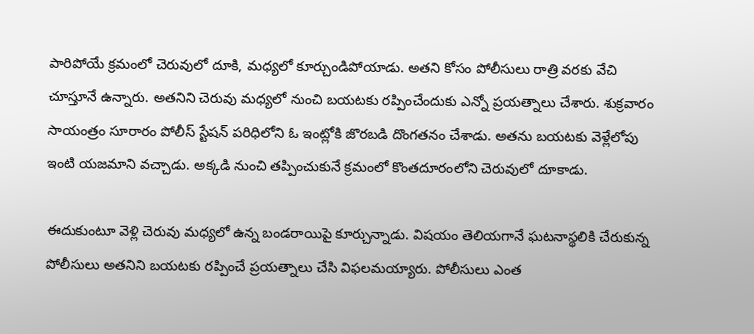పారిపోయే క్రమంలో చెరువులో దూకి, మధ్యలో కూర్చుండిపోయాడు. అతని కోసం పోలీసులు రాత్రి వరకు వేచి చూస్తూనే ఉన్నారు. అతనిని చెరువు మధ్యలో నుంచి బయటకు రప్పించేందుకు ఎన్నో ప్రయత్నాలు చేశారు. శుక్రవారం సాయంత్రం సూరారం పోలీస్ స్టేషన్ పరిధిలోని ఓ ఇంట్లోకి జొరబడి దొంగతనం చేశాడు. అతను బయటకు వెళ్లేలోపు ఇంటి యజమాని వచ్చాడు. అక్కడి నుంచి తప్పించుకునే క్రమంలో కొంతదూరంలోని చెరువులో దూకాడు.

ఈదుకుంటూ వెళ్లి చెరువు మధ్యలో ఉన్న బండరాయిపై కూర్చున్నాడు. విషయం తెలియగానే ఘటనాస్థలికి చేరుకున్న పోలీసులు అతనిని బయటకు రప్పించే ప్రయత్నాలు చేసి విఫలమయ్యారు. పోలీసులు ఎంత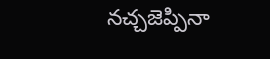నచ్చజెప్పినా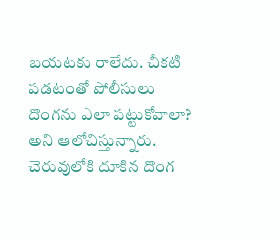బయటకు రాలేదు. చీకటి పడటంతో పోలీసులు దొంగను ఎలా పట్టుకోవాలా? అని ఆలోచిస్తున్నారు. చెరువులోకి దూకిన దొంగ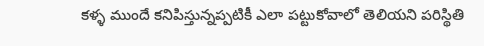కళ్ళ ముందే కనిపిస్తున్నప్పటికీ ఎలా పట్టుకోవాలో తెలియని పరిస్థితి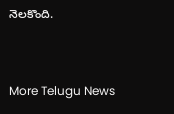నెలకొంది.


More Telugu News